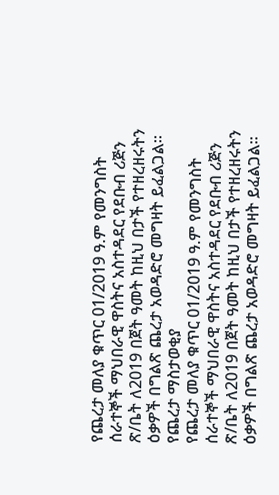የጨረታ መለያ ቁጥር 01/2019 ዓ.ም የመንግስት ሰራተኞች ማህበራዊ ዋስትና አስተዳደር የደቡብ ሪጅን ጽ/ቤት ለ2019 በጀት ዓመት ከዚህ በታች የተዘረዘሩትን ዕቃዎች በግልጽ ጨረታ አወዳድሮ መግዛት ይፈልጋል።
የጨረታ ማስታወቂያ
የጨረታ መለያ ቁጥር 01/2019 ዓ.ም የመንግስት ሰራተኞች ማህበራዊ ዋስትና አስተዳደር የደቡብ ሪጅን ጽ/ቤት ለ2019 በጀት ዓመት ከዚህ በታች የተዘረዘሩትን ዕቃዎች በግልጽ ጨረታ አወዳድሮ መግዛት ይፈልጋል።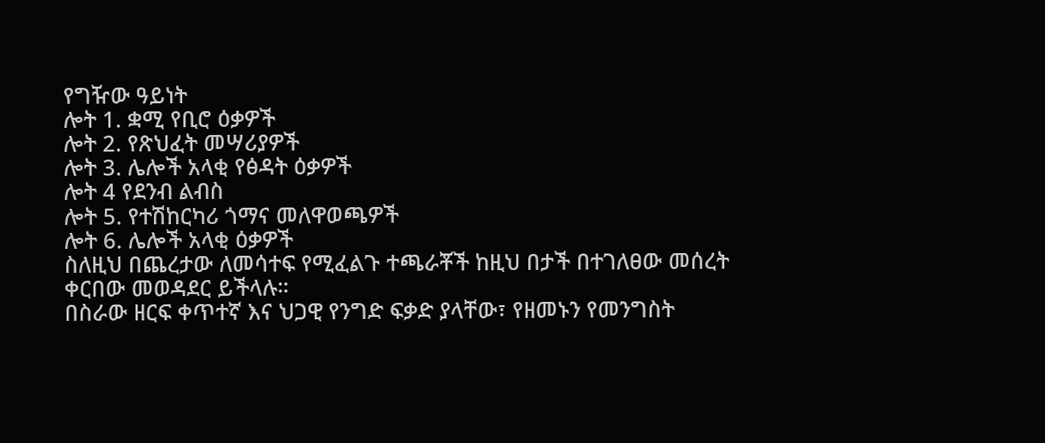የግዥው ዓይነት
ሎት 1. ቋሚ የቢሮ ዕቃዎች
ሎት 2. የጽህፈት መሣሪያዎች
ሎት 3. ሌሎች አላቂ የፅዳት ዕቃዎች
ሎት 4 የደንብ ልብስ
ሎት 5. የተሽከርካሪ ጎማና መለዋወጫዎች
ሎት 6. ሌሎች አላቂ ዕቃዎች
ስለዚህ በጨረታው ለመሳተፍ የሚፈልጉ ተጫራቾች ከዚህ በታች በተገለፀው መሰረት ቀርበው መወዳደር ይችላሉ።
በስራው ዘርፍ ቀጥተኛ እና ህጋዊ የንግድ ፍቃድ ያላቸው፣ የዘመኑን የመንግስት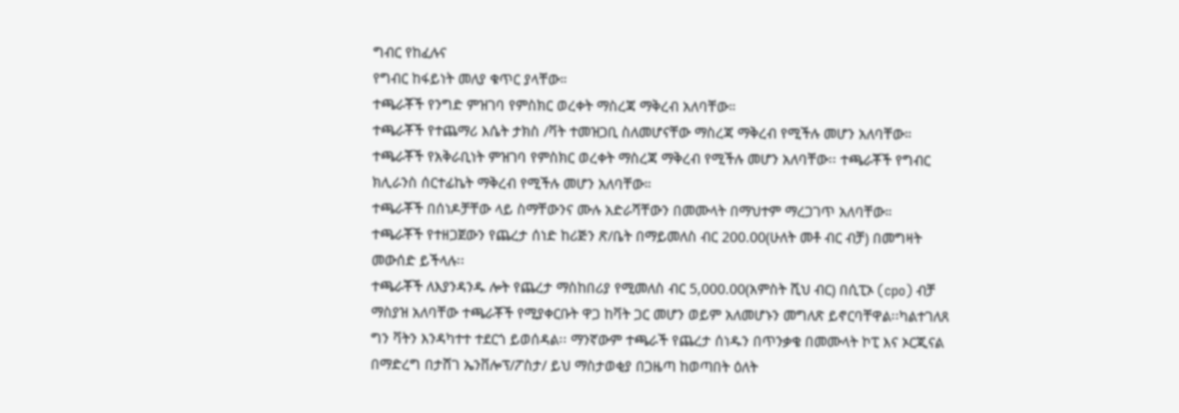ግብር የከፈሉና
የግብር ከፋይነት መለያ ቁጥር ያላቸው።
ተጫራቾች የንግድ ምዝገባ የምስክር ወረቀት ማስረጃ ማቅረብ አለባቸው።
ተጫራቾች የተጨማሪ እሴት ታክስ /ቫት ተመዝጋቢ ስለመሆናቸው ማስረጃ ማቅረብ የሚችሉ መሆን አለባቸው።
ተጫራቾች የአቅራቢነት ምዝገባ የምስክር ወረቀት ማስረጃ ማቅረብ የሚችሉ መሆን አለባቸው፡፡ ተጫራቾች የግብር ክሊራንስ ሰርተፊኬት ማቅረብ የሚችሉ መሆን አለባቸው።
ተጫራቾች በሰነዶቻቸው ላይ ስማቸውንና ሙሉ አድራሻቸውን በመሙላት በማህተም ማረጋገጥ አለባቸው።
ተጫራቾች የተዘጋጀውን የጨረታ ሰነድ ከሪጅን ጽ/ቤት በማይመለስ ብር 200.00(ሁለት መቶ ብር ብቻ) በመግዛት መውሰድ ይችላሉ፡፡
ተጫራቾች ለእያንዳንዱ ሎት የጨረታ ማስከበሪያ የሚመለስ ብር 5,000.00(አምስት ሺህ ብር) በሲፒኦ (cpo) ብቻ ማስያዝ አለባቸው ተጫራቾች የሚያቀርቡት ዋጋ ከቫት ጋር መሆን ወይም አለመሆኑን መግለጽ ይኖርባቸዋል፡፡ካልተገለጸ ግን ቫትን እንዳካተተ ተደርጎ ይወሰዳል፡፡ ማንኛውም ተጫራች የጨረታ ሰነዱን በጥንቃቄ በመሙላት ኮፒ እና ኦርጂናል በማድረግ በታሸገ ኤንቨሎፕ/ፖስታ/ ይህ ማስታወቂያ በጋዜጣ ከወጣበት ዕለት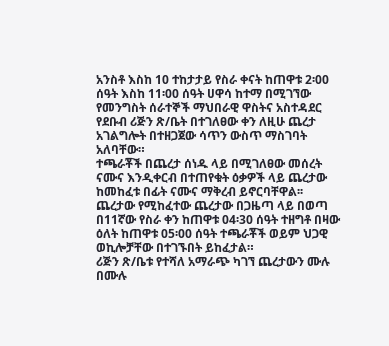አንስቶ እስከ 10 ተከታታይ የስራ ቀናት ከጠዋቱ 2፡00 ሰዓት እስከ 11፡00 ሰዓት ሀዋሳ ከተማ በሚገኘው የመንግስት ሰራተኞች ማህበራዊ ዋስትና አስተዳደር የደቡብ ሪጅን ጽ/ቤት በተገለፀው ቀን ለዚሁ ጨረታ አገልግሎት በተዘጋጀው ሳጥን ውስጥ ማስገባት አለባቸው።
ተጫራቾች በጨረታ ሰነዱ ላይ በሚገለፀው መሰረት ናሙና እንዲቀርብ በተጠየቁት ዕቃዎች ላይ ጨረታው ከመከፈቱ በፊት ናሙና ማቅረብ ይኖርባቸዋል፡፡
ጨረታው የሚከፈተው ጨረታው በጋዜጣ ላይ በወጣ በ11ኛው የስራ ቀን ከጠዋቱ 04፡30 ሰዓት ተዘግቶ በዛው ዕለት ከጠዋቱ 05፡00 ሰዓት ተጫራቾች ወይም ህጋዊ ወኪሎቻቸው በተገኙበት ይከፈታል።
ሪጅን ጽ/ቤቱ የተሻለ አማራጭ ካገኘ ጨረታውን ሙሉ በሙሉ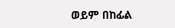ወይም በከፊል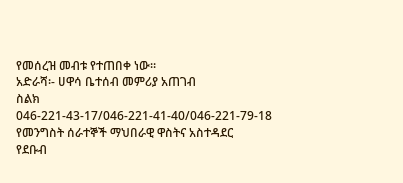የመሰረዝ መብቱ የተጠበቀ ነው።
አድራሻ፡- ሀዋሳ ቤተሰብ መምሪያ አጠገብ
ስልክ 046-221-43-17/046-221-41-40/046-221-79-18
የመንግስት ሰራተኞች ማህበራዊ ዋስትና አስተዳደር
የደቡብ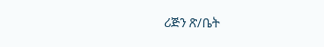ሪጅን ጽ/ቤት